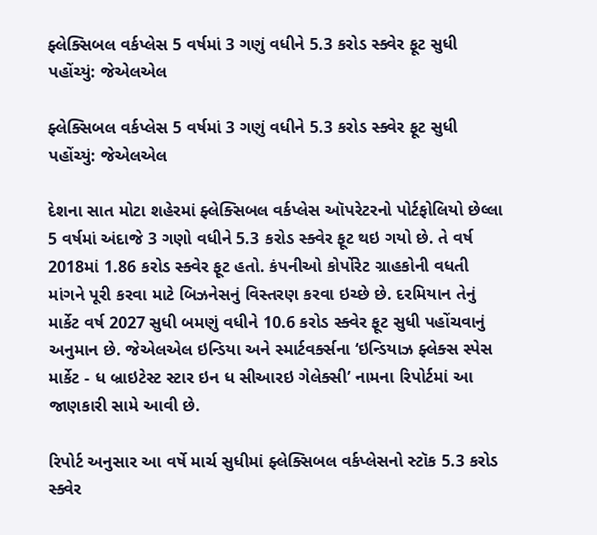ફ્લેક્સિબલ વર્કપ્લેસ 5 વર્ષમાં 3 ગણું વધીને 5.3 કરોડ સ્ક્વેર ફૂટ સુધી પહોંચ્યું: જેએલએલ

ફ્લેક્સિબલ વર્કપ્લેસ 5 વર્ષમાં 3 ગણું વધીને 5.3 કરોડ સ્ક્વેર ફૂટ સુધી પહોંચ્યું: જેએલએલ

દેશના સાત મોટા શહેરમાં ફ્લેક્સિબલ વર્કપ્લેસ ઑપરેટરનો પોર્ટફોલિયો છેલ્લા 5 વર્ષમાં અંદાજે 3 ગણો વધીને 5.3 કરોડ સ્ક્વેર ફૂટ થઇ ગયો છે. તે વર્ષ 2018માં 1.86 કરોડ સ્ક્વેર ફૂટ હતો. કંપનીઓ કોર્પોરેટ ગ્રાહકોની વધતી માંગને પૂરી કરવા માટે બિઝનેસનું વિસ્તરણ કરવા ઇચ્છે છે. દરમિયાન તેનું માર્કેટ વર્ષ 2027 સુધી બમણું વધીને 10.6 કરોડ સ્ક્વેર ફૂટ સુધી પહોંચવાનું અનુમાન છે. જેએલએલ ઇન્ડિયા અને સ્માર્ટવર્ક્સના ‘ઇન્ડિયાઝ ફ્લેક્સ સ્પેસ માર્કેટ - ધ બ્રાઇટેસ્ટ સ્ટાર ઇન ધ સીઆરઇ ગેલેક્સી’ નામના રિપોર્ટમાં આ જાણકારી સામે આવી છે.

રિપોર્ટ અનુસાર આ વર્ષે માર્ચ સુધીમાં ફ્લેક્સિબલ વર્કપ્લેસનો સ્ટૉક 5.3 કરોડ સ્ક્વેર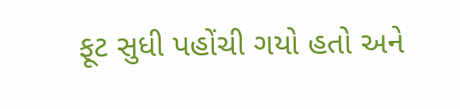ફૂટ સુધી પહોંચી ગયો હતો અને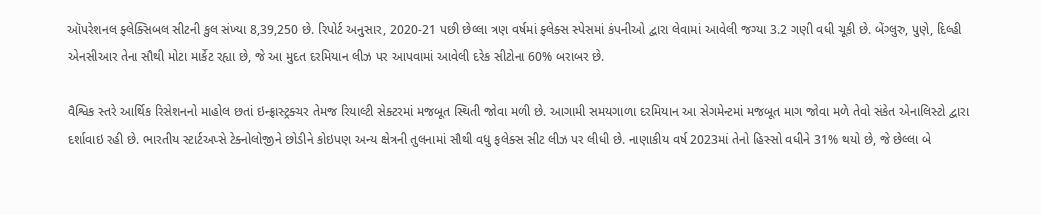ઑપરેશનલ ફ્લેક્સિબલ સીટની કુલ સંખ્યા 8,39,250 છે. રિપોર્ટ અનુસાર, 2020-21 પછી છેલ્લા ત્રણ વર્ષમાં ફ્લેક્સ સ્પેસમાં કંપનીઓ દ્વારા લેવામાં આવેલી જગ્યા 3.2 ગણી વધી ચૂકી છે. બેંગ્લુરુ, પુણે, દિલ્હી એનસીઆર તેના સૌથી મોટા માર્કેટ રહ્યા છે, જે આ મુદત દરમિયાન લીઝ પર આપવામાં આવેલી દરેક સીટોના 60% બરાબર છે.

વૈશ્વિક સ્તરે આર્થિક રિસેશનનો માહોલ છતાં ઇન્ફ્રાસ્ટ્રક્ચર તેમજ રિયાલ્ટી સેક્ટરમાં મજબૂત સ્થિતી જોવા મળી છે. આગામી સમયગાળા દરમિયાન આ સેગમેન્ટમાં મજબૂત માગ જોવા મળે તેવો સંકેત એનાલિસ્ટો દ્વારા દર્શાવાઇ રહી છે. ભારતીય સ્ટાર્ટઅપ્સે ટેક્નોલોજીને છોડીને કોઇપણ અન્ય ક્ષેત્રની તુલનામાં સૌથી વધુ ફલેક્સ સીટ લીઝ પર લીધી છે. નાણાકીય વર્ષ 2023માં તેનો હિસ્સો વધીને 31% થયો છે, જે છેલ્લા બે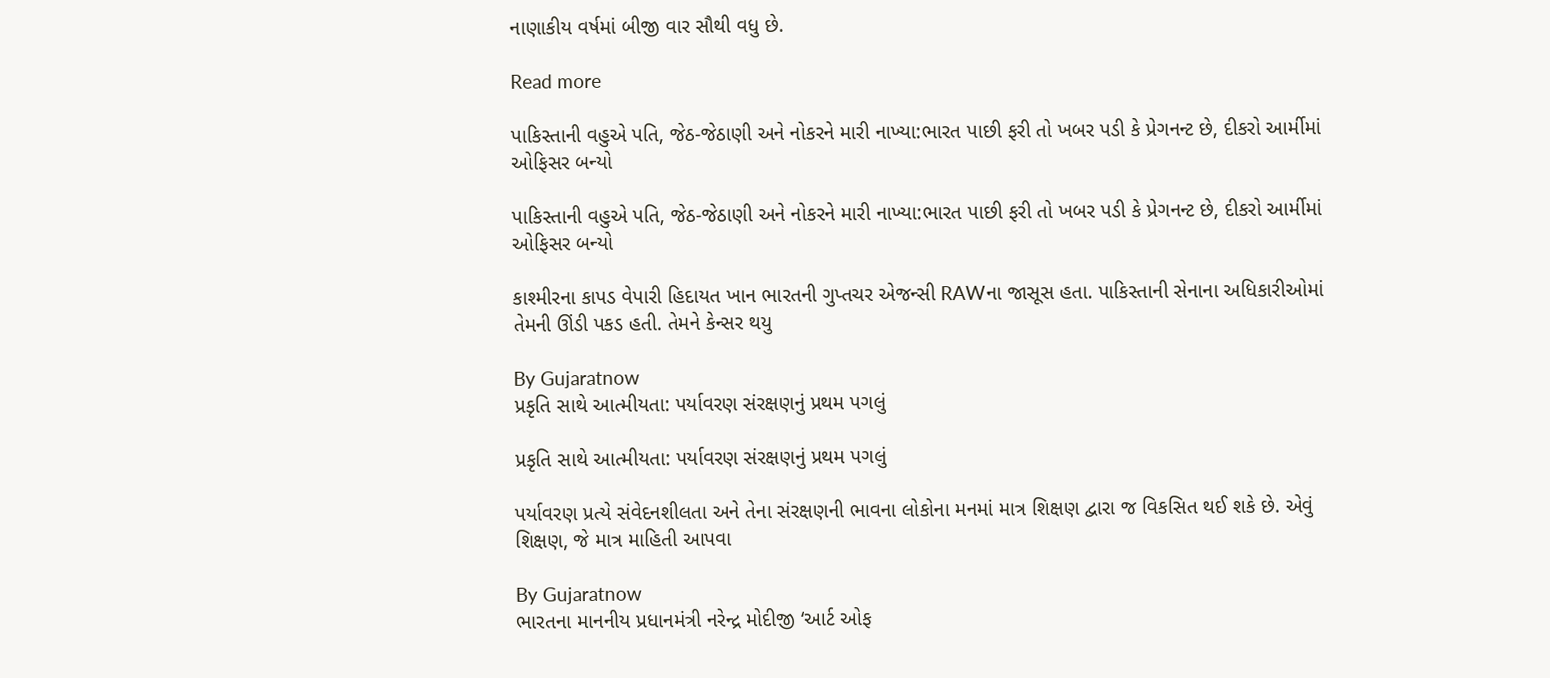નાણાકીય વર્ષમાં બીજી વાર સૌથી વધુ છે.

Read more

પાકિસ્તાની વહુએ પતિ, જેઠ-જેઠાણી અને નોકરને મારી નાખ્યા:ભારત પાછી ફરી તો ખબર પડી કે પ્રેગનન્ટ છે, દીકરો આર્મીમાં ઓફિસર બન્યો

પાકિસ્તાની વહુએ પતિ, જેઠ-જેઠાણી અને નોકરને મારી નાખ્યા:ભારત પાછી ફરી તો ખબર પડી કે પ્રેગનન્ટ છે, દીકરો આર્મીમાં ઓફિસર બન્યો

કાશ્મીરના કાપડ વેપારી હિદાયત ખાન ભારતની ગુપ્તચર એજન્સી RAWના જાસૂસ હતા. પાકિસ્તાની સેનાના અધિકારીઓમાં તેમની ઊંડી પકડ હતી. તેમને કેન્સર થયુ

By Gujaratnow
પ્રકૃતિ સાથે આત્મીયતા: પર્યાવરણ સંરક્ષણનું પ્રથમ પગલું

પ્રકૃતિ સાથે આત્મીયતા: પર્યાવરણ સંરક્ષણનું પ્રથમ પગલું

પર્યાવરણ પ્રત્યે સંવેદનશીલતા અને તેના સંરક્ષણની ભાવના લોકોના મનમાં માત્ર શિક્ષણ દ્વારા જ વિકસિત થઈ શકે છે. એવું શિક્ષણ, જે માત્ર માહિતી આપવા

By Gujaratnow
ભારતના માનનીય પ્રધાનમંત્રી નરેન્દ્ર મોદીજી ‘આર્ટ ઓફ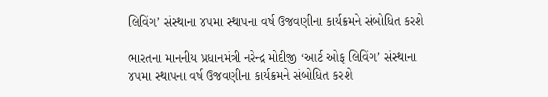લિવિંગ’ સંસ્થાના ૪૫મા સ્થાપના વર્ષ ઉજવણીના કાર્યક્રમને સંબોધિત કરશે

ભારતના માનનીય પ્રધાનમંત્રી નરેન્દ્ર મોદીજી ‘આર્ટ ઓફ લિવિંગ’ સંસ્થાના ૪૫મા સ્થાપના વર્ષ ઉજવણીના કાર્યક્રમને સંબોધિત કરશે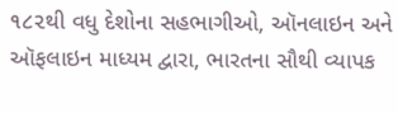૧૮૨થી વધુ દેશોના સહભાગીઓ, ઑનલાઇન અને ઑફલાઇન માધ્યમ દ્વારા, ભારતના સૌથી વ્યાપક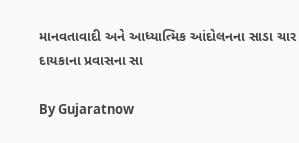માનવતાવાદી અને આધ્યાત્મિક આંદોલનના સાડા ચાર દાયકાના પ્રવાસના સા

By Gujaratnow